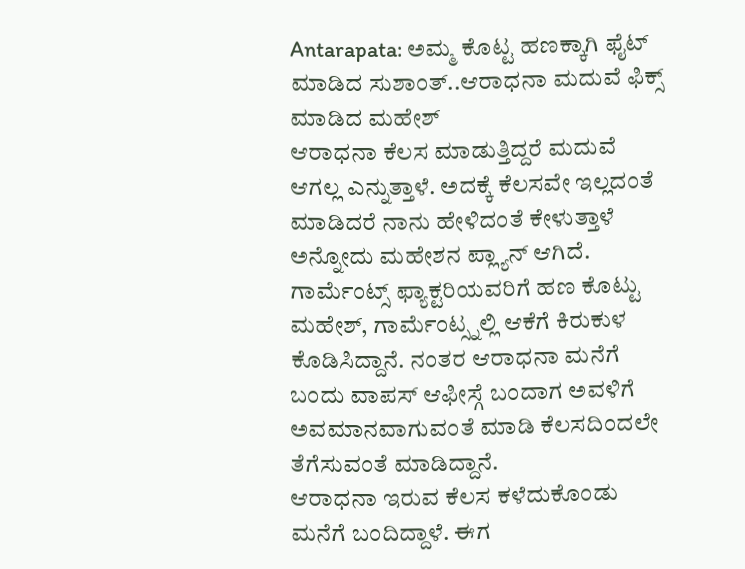Antarapata: ಅಮ್ಮ ಕೊಟ್ಟ ಹಣಕ್ಕಾಗಿ ಫೈಟ್ ಮಾಡಿದ ಸುಶಾಂತ್..ಆರಾಧನಾ ಮದುವೆ ಫಿಕ್ಸ್ ಮಾಡಿದ ಮಹೇಶ್
ಆರಾಧನಾ ಕೆಲಸ ಮಾಡುತ್ತಿದ್ದರೆ ಮದುವೆ ಆಗಲ್ಲ ಎನ್ನುತ್ತಾಳೆ. ಅದಕ್ಕೆ ಕೆಲಸವೇ ಇಲ್ಲದಂತೆ ಮಾಡಿದರೆ ನಾನು ಹೇಳಿದಂತೆ ಕೇಳುತ್ತಾಳೆ ಅನ್ನೋದು ಮಹೇಶನ ಪ್ಲ್ಯಾನ್ ಆಗಿದೆ. ಗಾರ್ಮೆಂಟ್ಸ್ ಫ್ಯಾಕ್ಟರಿಯವರಿಗೆ ಹಣ ಕೊಟ್ಟು ಮಹೇಶ್, ಗಾರ್ಮೆಂಟ್ಸ್ನಲ್ಲಿ ಆಕೆಗೆ ಕಿರುಕುಳ ಕೊಡಿಸಿದ್ದಾನೆ. ನಂತರ ಆರಾಧನಾ ಮನೆಗೆ ಬಂದು ವಾಪಸ್ ಆಫೀಸ್ಗೆ ಬಂದಾಗ ಅವಳಿಗೆ ಅವಮಾನವಾಗುವಂತೆ ಮಾಡಿ ಕೆಲಸದಿಂದಲೇ ತೆಗೆಸುವಂತೆ ಮಾಡಿದ್ದಾನೆ.
ಆರಾಧನಾ ಇರುವ ಕೆಲಸ ಕಳೆದುಕೊಂಡು ಮನೆಗೆ ಬಂದಿದ್ದಾಳೆ. ಈಗ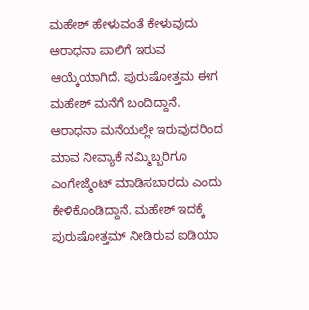ಮಹೇಶ್ ಹೇಳುವಂತೆ ಕೇಳುವುದು ಆರಾಧನಾ ಪಾಲಿಗೆ ಇರುವ ಆಯ್ಕೆಯಾಗಿದೆ. ಪುರುಷೋತ್ತಮ ಈಗ ಮಹೇಶ್ ಮನೆಗೆ ಬಂದಿದ್ದಾನೆ. ಆರಾಧನಾ ಮನೆಯಲ್ಲೇ ಇರುವುದರಿಂದ ಮಾವ ನೀವ್ಯಾಕೆ ನಮ್ಮಿಬ್ಬರಿಗೂ ಎಂಗೇಜ್ಮೆಂಟ್ ಮಾಡಿಸಬಾರದು ಎಂದು ಕೇಳಿಕೊಂಡಿದ್ದಾನೆ. ಮಹೇಶ್ ಇದಕ್ಕೆ ಪುರುಷೋತ್ತಮ್ ನೀಡಿರುವ ಐಡಿಯಾ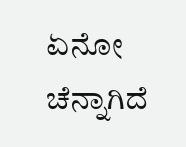ಏನೋ ಚೆನ್ನಾಗಿದೆ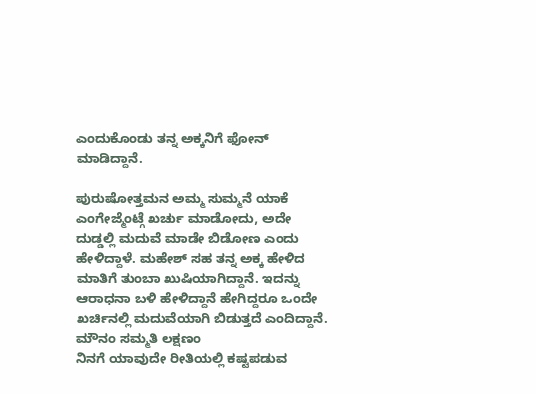ಎಂದುಕೊಂಡು ತನ್ನ ಅಕ್ಕನಿಗೆ ಫೋನ್ ಮಾಡಿದ್ದಾನೆ.

ಪುರುಷೋತ್ತಮನ ಅಮ್ಮ ಸುಮ್ಮನೆ ಯಾಕೆ ಎಂಗೇಜ್ಮೆಂಟ್ಗೆ ಖರ್ಚು ಮಾಡೋದು, ಅದೇ ದುಡ್ಡಲ್ಲಿ ಮದುವೆ ಮಾಡೇ ಬಿಡೋಣ ಎಂದು ಹೇಳಿದ್ದಾಳೆ. ಮಹೇಶ್ ಸಹ ತನ್ನ ಅಕ್ಕ ಹೇಳಿದ ಮಾತಿಗೆ ತುಂಬಾ ಖುಷಿಯಾಗಿದ್ದಾನೆ. ಇದನ್ನು ಆರಾಧನಾ ಬಳಿ ಹೇಳಿದ್ದಾನೆ ಹೇಗಿದ್ದರೂ ಒಂದೇ ಖರ್ಚಿನಲ್ಲಿ ಮದುವೆಯಾಗಿ ಬಿಡುತ್ತದೆ ಎಂದಿದ್ದಾನೆ.
ಮೌನಂ ಸಮ್ಮತಿ ಲಕ್ಷಣಂ
ನಿನಗೆ ಯಾವುದೇ ರೀತಿಯಲ್ಲಿ ಕಷ್ಟಪಡುವ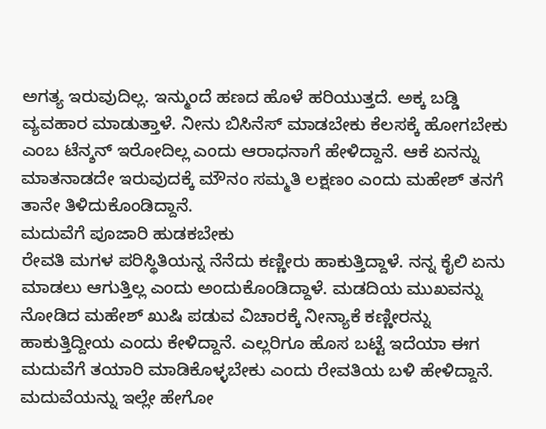ಅಗತ್ಯ ಇರುವುದಿಲ್ಲ. ಇನ್ಮುಂದೆ ಹಣದ ಹೊಳೆ ಹರಿಯುತ್ತದೆ. ಅಕ್ಕ ಬಡ್ಡಿ ವ್ಯವಹಾರ ಮಾಡುತ್ತಾಳೆ. ನೀನು ಬಿಸಿನೆಸ್ ಮಾಡಬೇಕು ಕೆಲಸಕ್ಕೆ ಹೋಗಬೇಕು ಎಂಬ ಟೆನ್ಶನ್ ಇರೋದಿಲ್ಲ ಎಂದು ಆರಾಧನಾಗೆ ಹೇಳಿದ್ದಾನೆ. ಆಕೆ ಏನನ್ನು ಮಾತನಾಡದೇ ಇರುವುದಕ್ಕೆ ಮೌನಂ ಸಮ್ಮತಿ ಲಕ್ಷಣಂ ಎಂದು ಮಹೇಶ್ ತನಗೆ ತಾನೇ ತಿಳಿದುಕೊಂಡಿದ್ದಾನೆ.
ಮದುವೆಗೆ ಪೂಜಾರಿ ಹುಡಕಬೇಕು
ರೇವತಿ ಮಗಳ ಪರಿಸ್ಥಿತಿಯನ್ನ ನೆನೆದು ಕಣ್ಣೀರು ಹಾಕುತ್ತಿದ್ದಾಳೆ. ನನ್ನ ಕೈಲಿ ಏನು ಮಾಡಲು ಆಗುತ್ತಿಲ್ಲ ಎಂದು ಅಂದುಕೊಂಡಿದ್ದಾಳೆ. ಮಡದಿಯ ಮುಖವನ್ನು ನೋಡಿದ ಮಹೇಶ್ ಖುಷಿ ಪಡುವ ವಿಚಾರಕ್ಕೆ ನೀನ್ಯಾಕೆ ಕಣ್ಣೀರನ್ನು ಹಾಕುತ್ತಿದ್ದೀಯ ಎಂದು ಕೇಳಿದ್ದಾನೆ. ಎಲ್ಲರಿಗೂ ಹೊಸ ಬಟ್ಟೆ ಇದೆಯಾ ಈಗ ಮದುವೆಗೆ ತಯಾರಿ ಮಾಡಿಕೊಳ್ಳಬೇಕು ಎಂದು ರೇವತಿಯ ಬಳಿ ಹೇಳಿದ್ದಾನೆ. ಮದುವೆಯನ್ನು ಇಲ್ಲೇ ಹೇಗೋ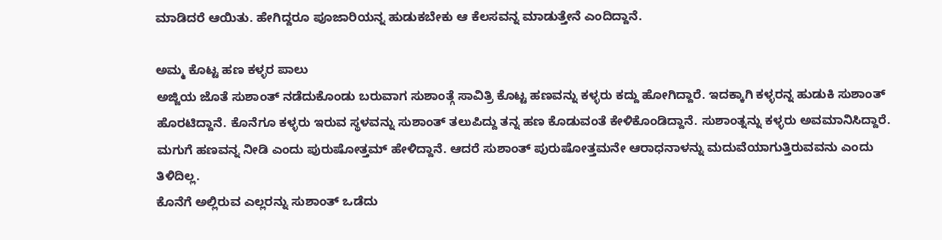ಮಾಡಿದರೆ ಆಯಿತು. ಹೇಗಿದ್ದರೂ ಪೂಜಾರಿಯನ್ನ ಹುಡುಕಬೇಕು ಆ ಕೆಲಸವನ್ನ ಮಾಡುತ್ತೇನೆ ಎಂದಿದ್ದಾನೆ.

ಅಮ್ಮ ಕೊಟ್ಟ ಹಣ ಕಳ್ಳರ ಪಾಲು
ಅಜ್ಜಿಯ ಜೊತೆ ಸುಶಾಂತ್ ನಡೆದುಕೊಂಡು ಬರುವಾಗ ಸುಶಾಂತ್ಗೆ ಸಾವಿತ್ರಿ ಕೊಟ್ಟ ಹಣವನ್ನು ಕಳ್ಳರು ಕದ್ದು ಹೋಗಿದ್ದಾರೆ. ಇದಕ್ಕಾಗಿ ಕಳ್ಳರನ್ನ ಹುಡುಕಿ ಸುಶಾಂತ್ ಹೊರಟಿದ್ದಾನೆ. ಕೊನೆಗೂ ಕಳ್ಳರು ಇರುವ ಸ್ಥಳವನ್ನು ಸುಶಾಂತ್ ತಲುಪಿದ್ದು ತನ್ನ ಹಣ ಕೊಡುವಂತೆ ಕೇಳಿಕೊಂಡಿದ್ದಾನೆ. ಸುಶಾಂತ್ನನ್ನು ಕಳ್ಳರು ಅವಮಾನಿಸಿದ್ದಾರೆ. ಮಗುಗೆ ಹಣವನ್ನ ನೀಡಿ ಎಂದು ಪುರುಷೋತ್ತಮ್ ಹೇಳಿದ್ದಾನೆ. ಆದರೆ ಸುಶಾಂತ್ ಪುರುಷೋತ್ತಮನೇ ಆರಾಧನಾಳನ್ನು ಮದುವೆಯಾಗುತ್ತಿರುವವನು ಎಂದು ತಿಳಿದಿಲ್ಲ.
ಕೊನೆಗೆ ಅಲ್ಲಿರುವ ಎಲ್ಲರನ್ನು ಸುಶಾಂತ್ ಒಡೆದು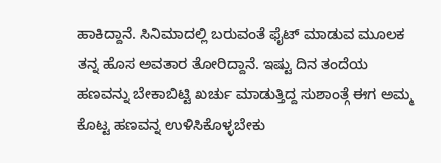ಹಾಕಿದ್ದಾನೆ. ಸಿನಿಮಾದಲ್ಲಿ ಬರುವಂತೆ ಫೈಟ್ ಮಾಡುವ ಮೂಲಕ ತನ್ನ ಹೊಸ ಅವತಾರ ತೋರಿದ್ದಾನೆ. ಇಷ್ಟು ದಿನ ತಂದೆಯ ಹಣವನ್ನು ಬೇಕಾಬಿಟ್ಟಿ ಖರ್ಚು ಮಾಡುತ್ತಿದ್ದ ಸುಶಾಂತ್ಗೆ ಈಗ ಅಮ್ಮ ಕೊಟ್ಟ ಹಣವನ್ನ ಉಳಿಸಿಕೊಳ್ಳಬೇಕು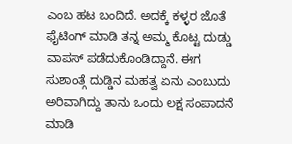ಎಂಬ ಹಟ ಬಂದಿದೆ. ಅದಕ್ಕೆ ಕಳ್ಳರ ಜೊತೆ ಫೈಟಿಂಗ್ ಮಾಡಿ ತನ್ನ ಅಮ್ಮ ಕೊಟ್ಟ ದುಡ್ಡು ವಾಪಸ್ ಪಡೆದುಕೊಂಡಿದ್ದಾನೆ. ಈಗ ಸುಶಾಂತ್ಗೆ ದುಡ್ಡಿನ ಮಹತ್ವ ಏನು ಎಂಬುದು ಅರಿವಾಗಿದ್ದು ತಾನು ಒಂದು ಲಕ್ಷ ಸಂಪಾದನೆ ಮಾಡಿ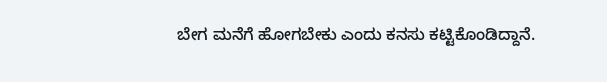ಬೇಗ ಮನೆಗೆ ಹೋಗಬೇಕು ಎಂದು ಕನಸು ಕಟ್ಟಿಕೊಂಡಿದ್ದಾನೆ.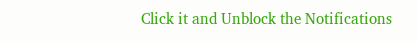Click it and Unblock the Notifications